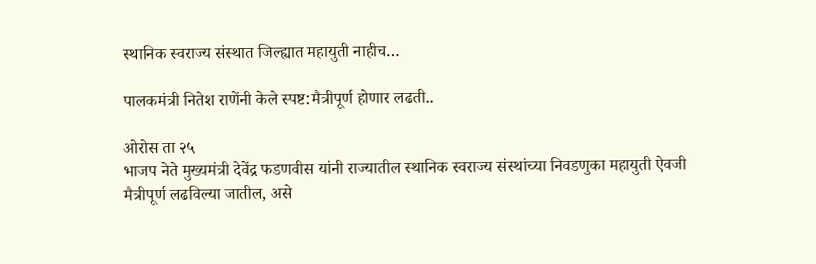स्थानिक स्वराज्य संस्थात जिल्ह्यात महायुती नाहीच…

पालकमंत्री नितेश राणेंनी केले स्पष्ट:मैत्रीपूर्ण होणार लढती..

ओरोस ता २५
भाजप नेते मुख्यमंत्री देवेंद्र फडणवीस यांनी राज्यातील स्थानिक स्वराज्य संस्थांच्या निवडणुका महायुती ऐवजी मैत्रीपूर्ण लढविल्या जातील, असे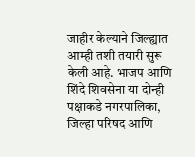जाहीर केल्याने जिल्ह्यात आम्ही तशी तयारी सुरू केली आहे. भाजप आणि शिंदे शिवसेना या दोन्ही पक्षाकडे नगरपालिका, जिल्हा परिषद आणि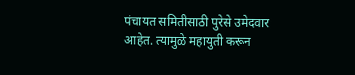पंचायत समितीसाठी पुरेसे उमेदवार आहेत. त्यामुळे महायुती करून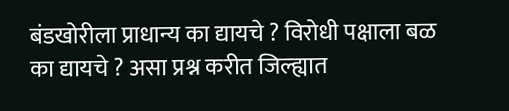बंडखोरीला प्राधान्य का द्यायचे ? विरोधी पक्षाला बळ का द्यायचे ? असा प्रश्न करीत जिल्ह्यात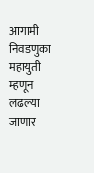आगामी निवडणुका महायुती म्हणून लढल्या जाणार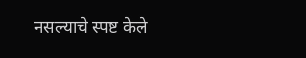नसल्याचे स्पष्ट केले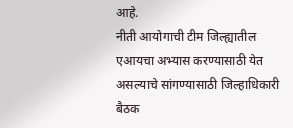आहे.
नीती आयोगाची टीम जिल्ह्यातील एआयचा अभ्यास करण्यासाठी येत असल्याचे सांगण्यासाठी जिल्हाधिकारी बैठक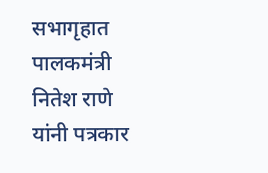सभागृहात पालकमंत्री नितेश राणे यांनी पत्रकार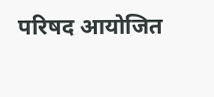परिषद आयोजित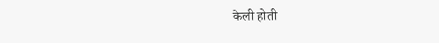केली होती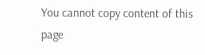You cannot copy content of this page